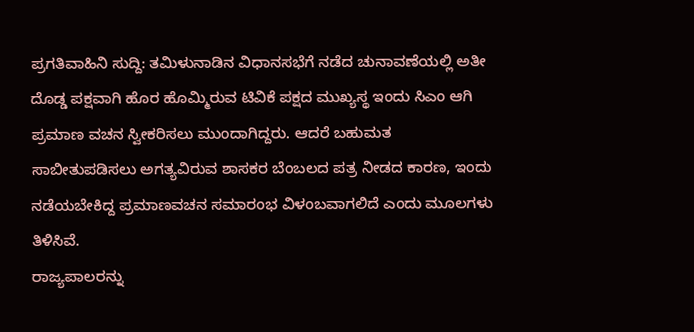ಪ್ರಗತಿವಾಹಿನಿ ಸುದ್ದಿ: ತಮಿಳುನಾಡಿನ ವಿಧಾನಸಭೆಗೆ ನಡೆದ ಚುನಾವಣೆಯಲ್ಲಿ ಅತೀ ದೊಡ್ಡ ಪಕ್ಷವಾಗಿ ಹೊರ ಹೊಮ್ಮಿರುವ ಟಿವಿಕೆ ಪಕ್ಷದ ಮುಖ್ಯಸ್ಥ ಇಂದು ಸಿಎಂ ಆಗಿ ಪ್ರಮಾಣ ವಚನ ಸ್ವೀಕರಿಸಲು ಮುಂದಾಗಿದ್ದರು. ಆದರೆ ಬಹುಮತ ಸಾಬೀತುಪಡಿಸಲು ಅಗತ್ಯವಿರುವ ಶಾಸಕರ ಬೆಂಬಲದ ಪತ್ರ ನೀಡದ ಕಾರಣ, ಇಂದು ನಡೆಯಬೇಕಿದ್ದ ಪ್ರಮಾಣವಚನ ಸಮಾರಂಭ ವಿಳಂಬವಾಗಲಿದೆ ಎಂದು ಮೂಲಗಳು ತಿಳಿಸಿವೆ.
ರಾಜ್ಯಪಾಲರನ್ನು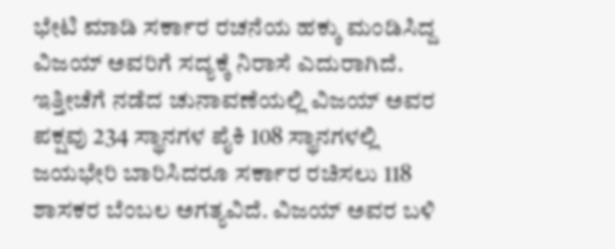ಭೇಟಿ ಮಾಡಿ ಸರ್ಕಾರ ರಚನೆಯ ಹಕ್ಕು ಮಂಡಿಸಿದ್ದ ವಿಜಯ್ ಅವರಿಗೆ ಸದ್ಯಕ್ಕೆ ನಿರಾಸೆ ಎದುರಾಗಿದೆ. ಇತ್ತೀಚೆಗೆ ನಡೆದ ಚುನಾವಣೆಯಲ್ಲಿ ವಿಜಯ್ ಅವರ ಪಕ್ಷವು 234 ಸ್ಥಾನಗಳ ಪೈಕಿ 108 ಸ್ಥಾನಗಳಲ್ಲಿ ಜಯಭೇರಿ ಬಾರಿಸಿದರೂ ಸರ್ಕಾರ ರಚಿಸಲು 118 ಶಾಸಕರ ಬೆಂಬಲ ಅಗತ್ಯವಿದೆ. ವಿಜಯ್ ಅವರ ಬಳಿ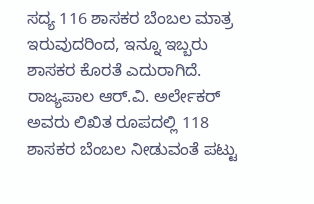ಸದ್ಯ 116 ಶಾಸಕರ ಬೆಂಬಲ ಮಾತ್ರ ಇರುವುದರಿಂದ, ಇನ್ನೂ ಇಬ್ಬರು ಶಾಸಕರ ಕೊರತೆ ಎದುರಾಗಿದೆ. ರಾಜ್ಯಪಾಲ ಆರ್.ವಿ. ಅರ್ಲೇಕರ್ ಅವರು ಲಿಖಿತ ರೂಪದಲ್ಲಿ 118 ಶಾಸಕರ ಬೆಂಬಲ ನೀಡುವಂತೆ ಪಟ್ಟು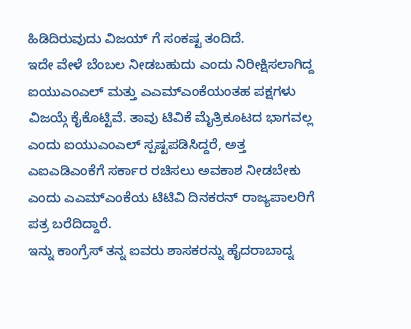ಹಿಡಿದಿರುವುದು ವಿಜಯ್ ಗೆ ಸಂಕಷ್ಟ ತಂದಿದೆ.
ಇದೇ ವೇಳೆ ಬೆಂಬಲ ನೀಡಬಹುದು ಎಂದು ನಿರೀಕ್ಷಿಸಲಾಗಿದ್ದ ಐಯುಎಂಎಲ್ ಮತ್ತು ಎಎಮ್ಎಂಕೆಯಂತಹ ಪಕ್ಷಗಳು ವಿಜಯ್ಗೆ ಕೈಕೊಟ್ಟಿವೆ. ತಾವು ಟಿವಿಕೆ ಮೈತ್ರಿಕೂಟದ ಭಾಗವಲ್ಲ ಎಂದು ಐಯುಎಂಎಲ್ ಸ್ಪಷ್ಟಪಡಿಸಿದ್ದರೆ, ಅತ್ತ ಎಐಎಡಿಎಂಕೆಗೆ ಸರ್ಕಾರ ರಚಿಸಲು ಅವಕಾಶ ನೀಡಬೇಕು ಎಂದು ಎಎಮ್ಎಂಕೆಯ ಟಿಟಿವಿ ದಿನಕರನ್ ರಾಜ್ಯಪಾಲರಿಗೆ ಪತ್ರ ಬರೆದಿದ್ದಾರೆ.
ಇನ್ನು ಕಾಂಗ್ರೆಸ್ ತನ್ನ ಐವರು ಶಾಸಕರನ್ನು ಹೈದರಾಬಾದ್ನ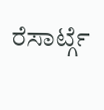ರೆಸಾರ್ಟ್ಗೆ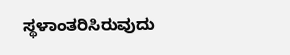ಸ್ಥಳಾಂತರಿಸಿರುವುದು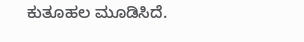ಕುತೂಹಲ ಮೂಡಿಸಿದೆ.